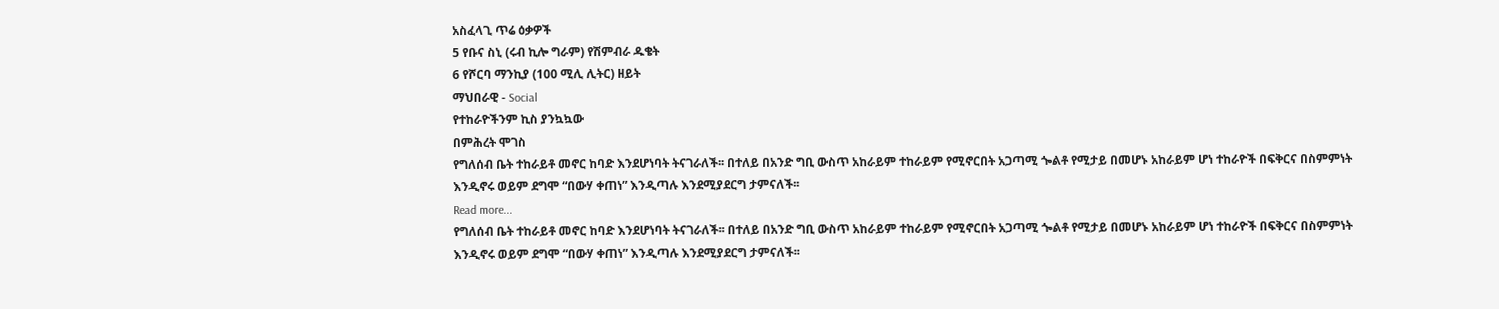አስፈላጊ ጥሬ ዕቃዎች
5 የቡና ስኒ (ሩብ ኪሎ ግራም) የሽምብራ ዱቄት
6 የሾርባ ማንኪያ (100 ሚሊ ሊትር) ዘይት
ማህበራዊ - Social
የተከራዮችንም ኪስ ያንኳኳው
በምሕረት ሞገስ
የግለሰብ ቤት ተከራይቶ መኖር ከባድ እንደሆነባት ትናገራለች፡፡ በተለይ በአንድ ግቢ ውስጥ አከራይም ተከራይም የሚኖርበት አጋጣሚ ጐልቶ የሚታይ በመሆኑ አከራይም ሆነ ተከራዮች በፍቅርና በስምምነት እንዲኖሩ ወይም ደግሞ “በውሃ ቀጠነ” እንዲጣሉ እንደሚያደርግ ታምናለች፡፡
Read more...
የግለሰብ ቤት ተከራይቶ መኖር ከባድ እንደሆነባት ትናገራለች፡፡ በተለይ በአንድ ግቢ ውስጥ አከራይም ተከራይም የሚኖርበት አጋጣሚ ጐልቶ የሚታይ በመሆኑ አከራይም ሆነ ተከራዮች በፍቅርና በስምምነት እንዲኖሩ ወይም ደግሞ “በውሃ ቀጠነ” እንዲጣሉ እንደሚያደርግ ታምናለች፡፡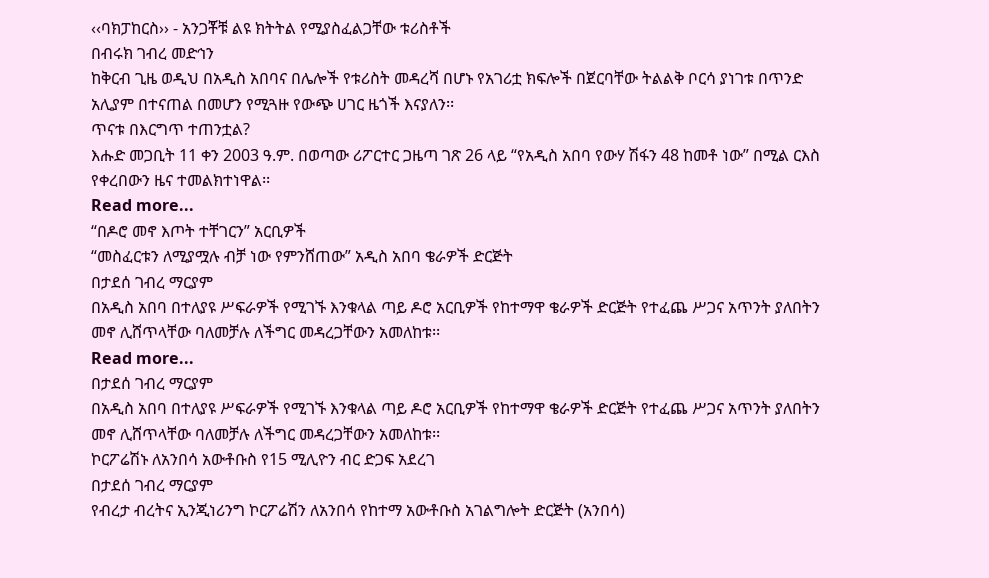‹‹ባክፓከርስ›› - አንጋቾቹ ልዩ ክትትል የሚያስፈልጋቸው ቱሪስቶች
በብሩክ ገብረ መድኅን
ከቅርብ ጊዜ ወዲህ በአዲስ አበባና በሌሎች የቱሪስት መዳረሻ በሆኑ የአገሪቷ ክፍሎች በጀርባቸው ትልልቅ ቦርሳ ያነገቱ በጥንድ አሊያም በተናጠል በመሆን የሚጓዙ የውጭ ሀገር ዜጎች እናያለን፡፡
ጥናቱ በእርግጥ ተጠንቷል?
እሑድ መጋቢት 11 ቀን 2003 ዓ.ም. በወጣው ሪፖርተር ጋዜጣ ገጽ 26 ላይ “የአዲስ አበባ የውሃ ሽፋን 48 ከመቶ ነው” በሚል ርእስ የቀረበውን ዜና ተመልክተነዋል፡፡
Read more...
“በዶሮ መኖ እጦት ተቸገርን” አርቢዎች
“መስፈርቱን ለሚያሟሉ ብቻ ነው የምንሸጠው” አዲስ አበባ ቄራዎች ድርጅት
በታደሰ ገብረ ማርያም
በአዲስ አበባ በተለያዩ ሥፍራዎች የሚገኙ እንቁላል ጣይ ዶሮ አርቢዎች የከተማዋ ቄራዎች ድርጅት የተፈጨ ሥጋና አጥንት ያለበትን መኖ ሊሸጥላቸው ባለመቻሉ ለችግር መዳረጋቸውን አመለከቱ፡፡
Read more...
በታደሰ ገብረ ማርያም
በአዲስ አበባ በተለያዩ ሥፍራዎች የሚገኙ እንቁላል ጣይ ዶሮ አርቢዎች የከተማዋ ቄራዎች ድርጅት የተፈጨ ሥጋና አጥንት ያለበትን መኖ ሊሸጥላቸው ባለመቻሉ ለችግር መዳረጋቸውን አመለከቱ፡፡
ኮርፖሬሽኑ ለአንበሳ አውቶቡስ የ15 ሚሊዮን ብር ድጋፍ አደረገ
በታደሰ ገብረ ማርያም
የብረታ ብረትና ኢንጂነሪንግ ኮርፖሬሽን ለአንበሳ የከተማ አውቶቡስ አገልግሎት ድርጅት (አንበሳ)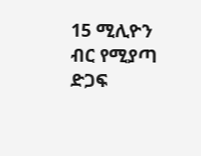15 ሚሊዮን ብር የሚያጣ ድጋፍ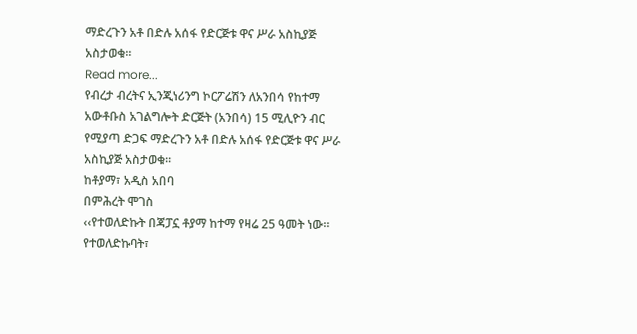ማድረጉን አቶ በድሉ አሰፋ የድርጅቱ ዋና ሥራ አስኪያጅ አስታወቁ፡፡
Read more...
የብረታ ብረትና ኢንጂነሪንግ ኮርፖሬሽን ለአንበሳ የከተማ አውቶቡስ አገልግሎት ድርጅት (አንበሳ) 15 ሚሊዮን ብር የሚያጣ ድጋፍ ማድረጉን አቶ በድሉ አሰፋ የድርጅቱ ዋና ሥራ አስኪያጅ አስታወቁ፡፡
ከቶያማ፣ አዲስ አበባ
በምሕረት ሞገስ
‹‹የተወለድኩት በጃፓኗ ቶያማ ከተማ የዛሬ 25 ዓመት ነው፡፡ የተወለድኩባት፣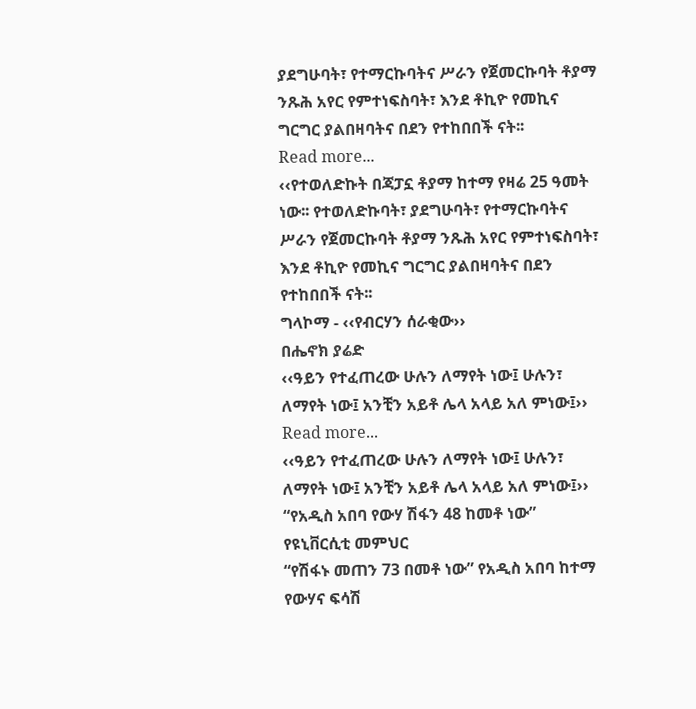ያደግሁባት፣ የተማርኩባትና ሥራን የጀመርኩባት ቶያማ ንጹሕ አየር የምተነፍስባት፣ እንደ ቶኪዮ የመኪና ግርግር ያልበዛባትና በደን የተከበበች ናት፡፡
Read more...
‹‹የተወለድኩት በጃፓኗ ቶያማ ከተማ የዛሬ 25 ዓመት ነው፡፡ የተወለድኩባት፣ ያደግሁባት፣ የተማርኩባትና ሥራን የጀመርኩባት ቶያማ ንጹሕ አየር የምተነፍስባት፣ እንደ ቶኪዮ የመኪና ግርግር ያልበዛባትና በደን የተከበበች ናት፡፡
ግላኮማ - ‹‹የብርሃን ሰራቂው››
በሔኖክ ያሬድ
‹‹ዓይን የተፈጠረው ሁሉን ለማየት ነው፤ ሁሉን፣ ለማየት ነው፤ አንቺን አይቶ ሌላ አላይ አለ ምነው፤››
Read more...
‹‹ዓይን የተፈጠረው ሁሉን ለማየት ነው፤ ሁሉን፣ ለማየት ነው፤ አንቺን አይቶ ሌላ አላይ አለ ምነው፤››
“የአዲስ አበባ የውሃ ሽፋን 48 ከመቶ ነው” የዩኒቨርሲቲ መምህር
“የሽፋኑ መጠን 73 በመቶ ነው” የአዲስ አበባ ከተማ የውሃና ፍሳሽ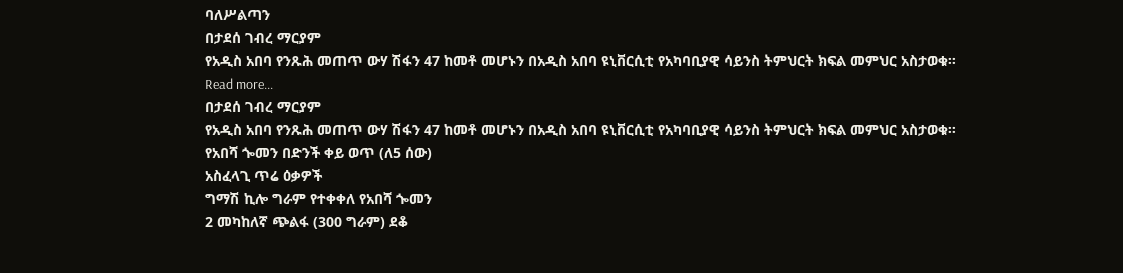ባለሥልጣን
በታደሰ ገብረ ማርያም
የአዲስ አበባ የንጹሕ መጠጥ ውሃ ሽፋን 47 ከመቶ መሆኑን በአዲስ አበባ ዩኒቨርሲቲ የአካባቢያዊ ሳይንስ ትምህርት ክፍል መምህር አስታወቁ፡፡
Read more...
በታደሰ ገብረ ማርያም
የአዲስ አበባ የንጹሕ መጠጥ ውሃ ሽፋን 47 ከመቶ መሆኑን በአዲስ አበባ ዩኒቨርሲቲ የአካባቢያዊ ሳይንስ ትምህርት ክፍል መምህር አስታወቁ፡፡
የአበሻ ጐመን በድንች ቀይ ወጥ (ለ5 ሰው)
አስፈላጊ ጥሬ ዕቃዎች
ግማሽ ኪሎ ግራም የተቀቀለ የአበሻ ጐመን
2 መካከለኛ ጭልፋ (300 ግራም) ደቆ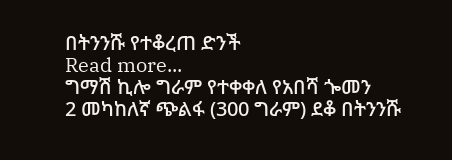በትንንሹ የተቆረጠ ድንች
Read more...
ግማሽ ኪሎ ግራም የተቀቀለ የአበሻ ጐመን
2 መካከለኛ ጭልፋ (300 ግራም) ደቆ በትንንሹ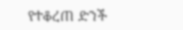የተቆረጠ ድንች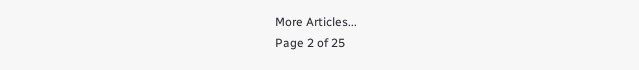More Articles...
Page 2 of 25